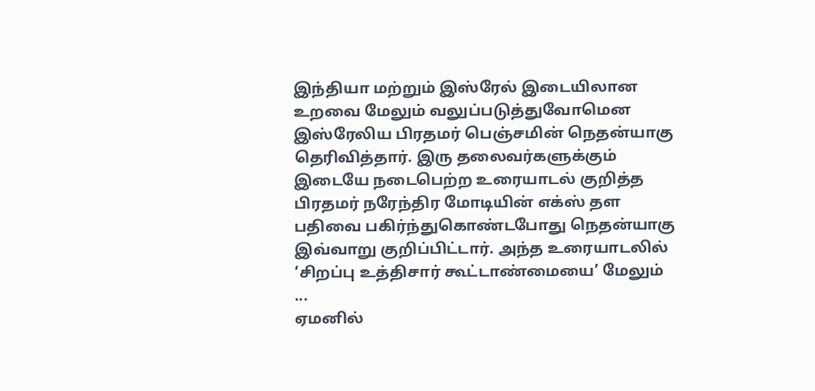இந்தியா மற்றும் இஸ்ரேல் இடையிலான உறவை மேலும் வலுப்படுத்துவோமென இஸ்ரேலிய பிரதமர் பெஞ்சமின் நெதன்யாகு தெரிவித்தார். இரு தலைவர்களுக்கும் இடையே நடைபெற்ற உரையாடல் குறித்த பிரதமர் நரேந்திர மோடியின் எக்ஸ் தள பதிவை பகிர்ந்துகொண்டபோது நெதன்யாகு இவ்வாறு குறிப்பிட்டார். அந்த உரையாடலில் ‘சிறப்பு உத்திசார் கூட்டாண்மையை’ மேலும் ...
ஏமனில்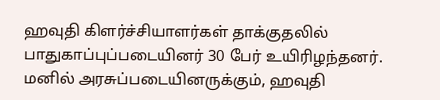ஹவுதி கிளர்ச்சியாளர்கள் தாக்குதலில் பாதுகாப்புப்படையினர் 30 பேர் உயிரிழந்தனர். மனில் அரசுப்படையினருக்கும், ஹவுதி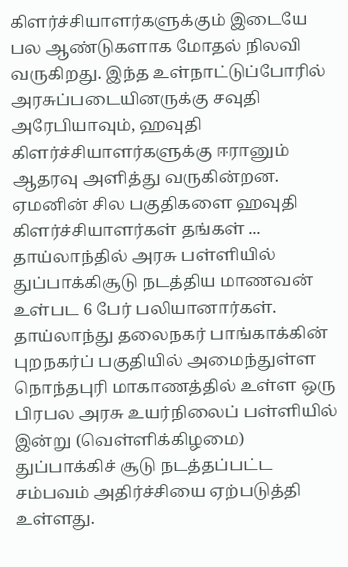கிளர்ச்சியாளர்களுக்கும் இடையே பல ஆண்டுகளாக மோதல் நிலவி வருகிறது. இந்த உள்நாட்டுப்போரில் அரசுப்படையினருக்கு சவுதி அரேபியாவும், ஹவுதி கிளர்ச்சியாளர்களுக்கு ஈரானும் ஆதரவு அளித்து வருகின்றன. ஏமனின் சில பகுதிகளை ஹவுதி கிளர்ச்சியாளர்கள் தங்கள் ...
தாய்லாந்தில் அரசு பள்ளியில் துப்பாக்கிசூடு நடத்திய மாணவன் உள்பட 6 பேர் பலியானார்கள். தாய்லாந்து தலைநகர் பாங்காக்கின் புறநகர்ப் பகுதியில் அமைந்துள்ள நொந்தபுரி மாகாணத்தில் உள்ள ஒரு பிரபல அரசு உயர்நிலைப் பள்ளியில் இன்று (வெள்ளிக்கிழமை) துப்பாக்கிச் சூடு நடத்தப்பட்ட சம்பவம் அதிர்ச்சியை ஏற்படுத்தி உள்ளது.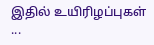இதில் உயிரிழப்புகள் ...